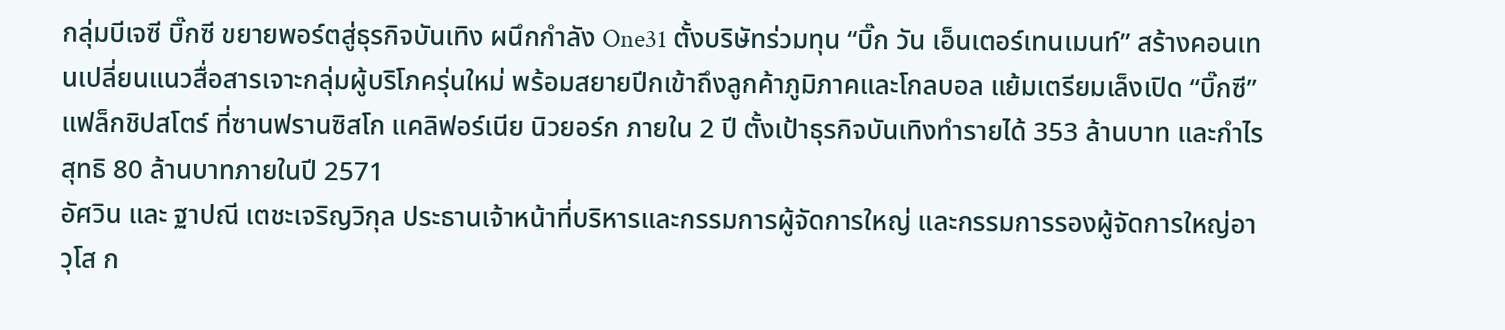กลุ่มบีเจซี บิ๊กซี ขยายพอร์ตสู่ธุรกิจบันเทิง ผนึกกำลัง One31 ตั้งบริษัทร่วมทุน “บิ๊ก วัน เอ็นเตอร์เทนเมนท์” สร้างคอนเทนเปลี่ยนแนวสื่อสารเจาะกลุ่มผู้บริโภครุ่นใหม่ พร้อมสยายปีกเข้าถึงลูกค้าภูมิภาคและโกลบอล แย้มเตรียมเล็งเปิด “บิ๊กซี” แฟล็กชิปสโตร์ ที่ซานฟรานซิสโก แคลิฟอร์เนีย นิวยอร์ก ภายใน 2 ปี ตั้งเป้าธุรกิจบันเทิงทำรายได้ 353 ล้านบาท และกำไรสุทธิ 80 ล้านบาทภายในปี 2571
อัศวิน และ ฐาปณี เตชะเจริญวิกุล ประธานเจ้าหน้าที่บริหารและกรรมการผู้จัดการใหญ่ และกรรมการรองผู้จัดการใหญ่อาวุโส ก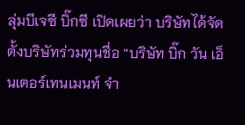ลุ่มบีเจซี บิ๊กซี เปิดเผยว่า บริษัทได้จัดตั้งบริษัทร่วมทุนชื่อ “บริษัท บิ๊ก วัน เอ็นเตอร์เทนเมนท์ จำ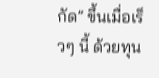กัด” ขึ้นเมื่อเร็วๆ นี้ ด้วยทุน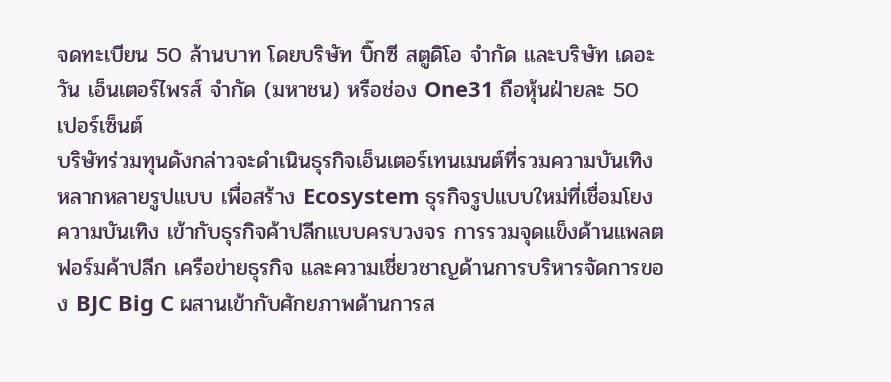จดทะเบียน 50 ล้านบาท โดยบริษัท บิ๊กซี สตูดิโอ จำกัด และบริษัท เดอะ วัน เอ็นเตอร์ไพรส์ จำกัด (มหาชน) หรือช่อง One31 ถือหุ้นฝ่ายละ 50 เปอร์เซ็นต์
บริษัทร่วมทุนดังกล่าวจะดำเนินธุรกิจเอ็นเตอร์เทนเมนต์ที่รวมความบันเทิงหลากหลายรูปแบบ เพื่อสร้าง Ecosystem ธุรกิจรูปแบบใหม่ที่เชื่อมโยงความบันเทิง เข้ากับธุรกิจค้าปลีกแบบครบวงจร การรวมจุดแข็งด้านแพลตฟอร์มค้าปลีก เครือข่ายธุรกิจ และความเชี่ยวชาญด้านการบริหารจัดการของ BJC Big C ผสานเข้ากับศักยภาพด้านการส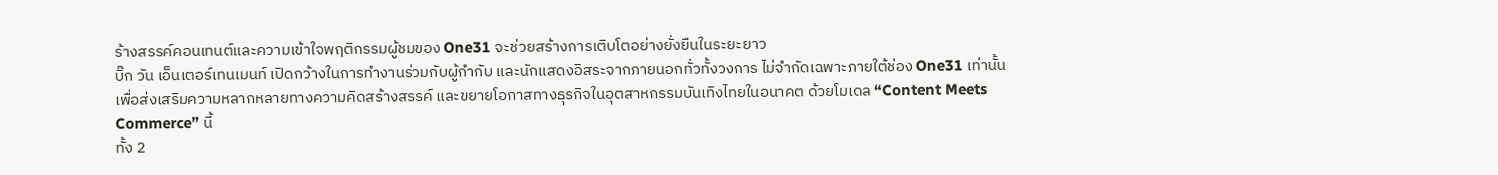ร้างสรรค์คอนเทนต์และความเข้าใจพฤติกรรมผู้ชมของ One31 จะช่วยสร้างการเติบโตอย่างยั่งยืนในระยะยาว
บิ๊ก วัน เอ็นเตอร์เทนเมนท์ เปิดกว้างในการทำงานร่วมกับผู้กำกับ และนักแสดงอิสระจากภายนอกทั่วทั้งวงการ ไม่จำกัดเฉพาะภายใต้ช่อง One31 เท่านั้น เพื่อส่งเสริมความหลากหลายทางความคิดสร้างสรรค์ และขยายโอกาสทางธุรกิจในอุตสาหกรรมบันเทิงไทยในอนาคต ด้วยโมเดล “Content Meets Commerce” นี้
ทั้ง 2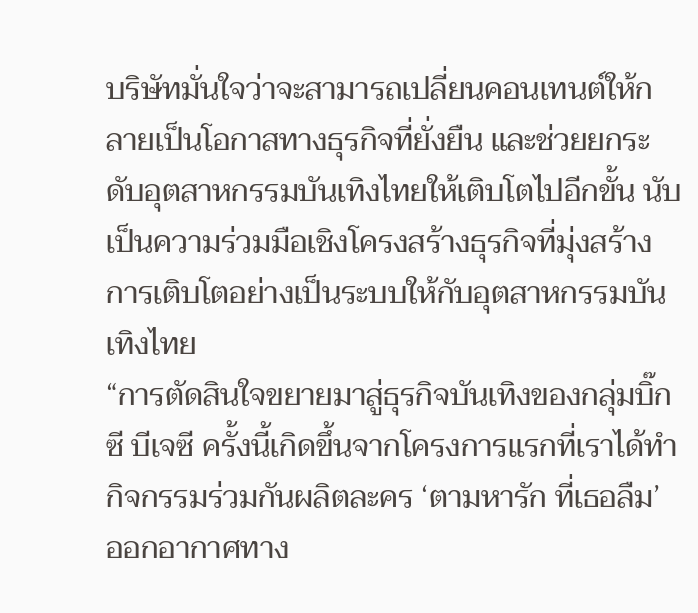บริษัทมั่นใจว่าจะสามารถเปลี่ยนคอนเทนต์ให้กลายเป็นโอกาสทางธุรกิจที่ยั่งยืน และช่วยยกระดับอุตสาหกรรมบันเทิงไทยให้เติบโตไปอีกขั้น นับเป็นความร่วมมือเชิงโครงสร้างธุรกิจที่มุ่งสร้างการเติบโตอย่างเป็นระบบให้กับอุตสาหกรรมบันเทิงไทย
“การตัดสินใจขยายมาสู่ธุรกิจบันเทิงของกลุ่มบิ๊กซี บีเจซี ครั้งนี้เกิดขึ้นจากโครงการแรกที่เราได้ทำกิจกรรมร่วมกันผลิตละคร ‘ตามหารัก ที่เธอลืม’ ออกอากาศทาง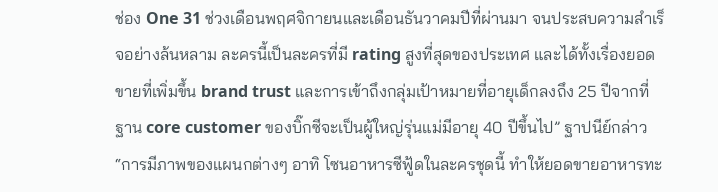ช่อง One 31 ช่วงเดือนพฤศจิกายนและเดือนธันวาคมปีที่ผ่านมา จนประสบความสำเร็จอย่างล้นหลาม ละครนี้เป็นละครที่มี rating สูงที่สุดของประเทศ และได้ทั้งเรื่องยอดขายที่เพิ่มขึ้น brand trust และการเข้าถึงกลุ่มเป้าหมายที่อายุเด็กลงถึง 25 ปีจากที่ฐาน core customer ของบิ๊กซีจะเป็นผู้ใหญ่รุ่นแม่มีอายุ 40 ปีขึ้นไป” ฐาปนีย์กล่าว
“การมีภาพของแผนกต่างๆ อาทิ โซนอาหารซีฟู้ดในละครชุดนี้ ทำให้ยอดขายอาหารทะ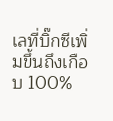เลที่บิ๊กซีเพิ่มขึ้นถึงเกือบ 100%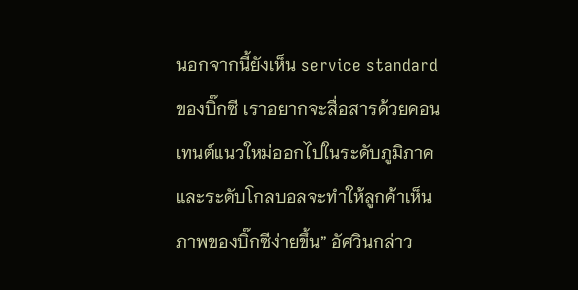นอกจากนี้ยังเห็น service standard ของบิ๊กซี เราอยากจะสื่อสารด้วยคอนเทนต์แนวใหม่ออกไปในระดับภูมิภาคและระดับโกลบอลจะทำให้ลูกค้าเห็นภาพของบิ๊กซีง่ายขึ้น” อัศวินกล่าว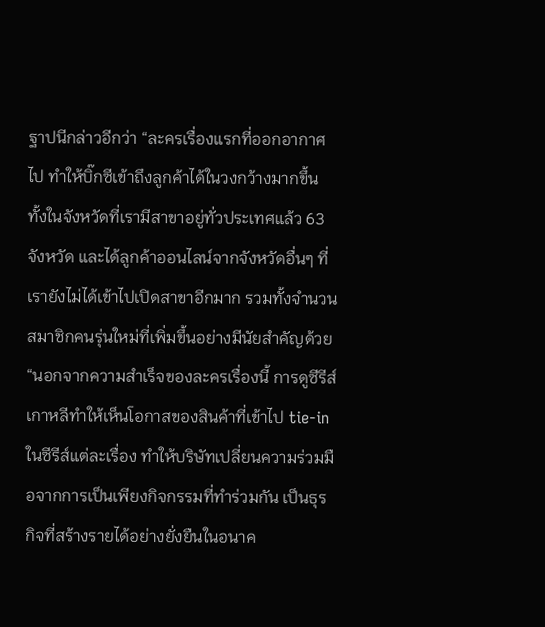ฐาปนีกล่าวอีกว่า “ละครเรื่องแรกที่ออกอากาศไป ทำให้บิ๊กซีเข้าถึงลูกค้าได้ในวงกว้างมากขึ้น ทั้งในจังหวัดที่เรามีสาขาอยู่ทั่วประเทศแล้ว 63 จังหวัด และได้ลูกค้าออนไลน์จากจังหวัดอื่นๆ ที่เรายังไม่ได้เข้าไปเปิดสาขาอีกมาก รวมทั้งจำนวนสมาชิกคนรุ่นใหม่ที่เพิ่มขึ้นอย่างมีนัยสำคัญด้วย
“นอกจากความสำเร็จของละครเรื่องนี้ การดูซีรีส์เกาหลีทำให้เห็นโอกาสของสินค้าที่เข้าไป tie-in ในซีรีส์แต่ละเรื่อง ทำให้บริษัทเปลี่ยนความร่วมมือจากการเป็นเพียงกิจกรรมที่ทำร่วมกัน เป็นธุรกิจที่สร้างรายได้อย่างยั่งยืนในอนาค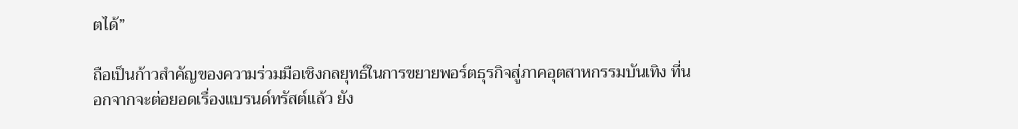ตได้”

ถือเป็นก้าวสำคัญของความร่วมมือเชิงกลยุทธ์ในการขยายพอร์ตธุรกิจสู่ภาคอุตสาหกรรมบันเทิง ที่นอกจากจะต่อยอดเรื่องแบรนด์ทรัสต์แล้ว ยัง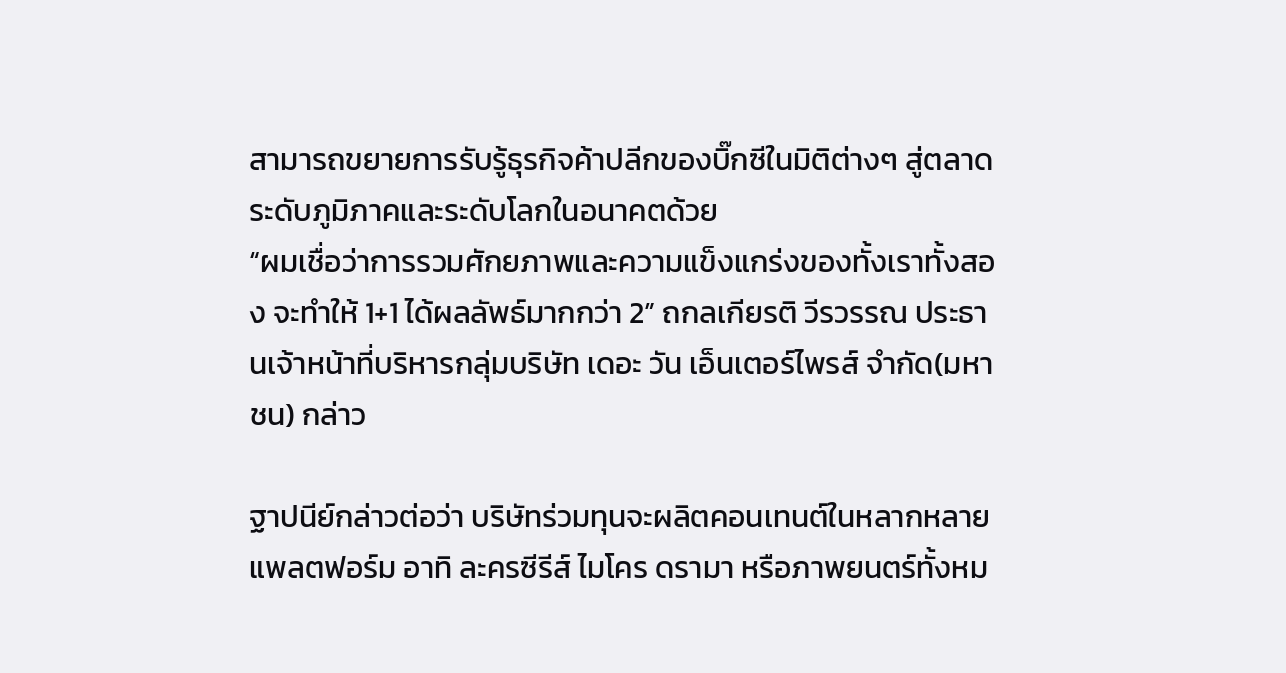สามารถขยายการรับรู้ธุรกิจค้าปลีกของบิ๊กซีในมิติต่างๆ สู่ตลาดระดับภูมิภาคและระดับโลกในอนาคตด้วย
“ผมเชื่อว่าการรวมศักยภาพและความแข็งแกร่งของทั้งเราทั้งสอง จะทำให้ 1+1 ได้ผลลัพธ์มากกว่า 2” ถกลเกียรติ วีรวรรณ ประธานเจ้าหน้าที่บริหารกลุ่มบริษัท เดอะ วัน เอ็นเตอร์ไพรส์ จำกัด(มหาชน) กล่าว

ฐาปนีย์กล่าวต่อว่า บริษัทร่วมทุนจะผลิตคอนเทนต์ในหลากหลายแพลตฟอร์ม อาทิ ละครซีรีส์ ไมโคร ดรามา หรือภาพยนตร์ทั้งหม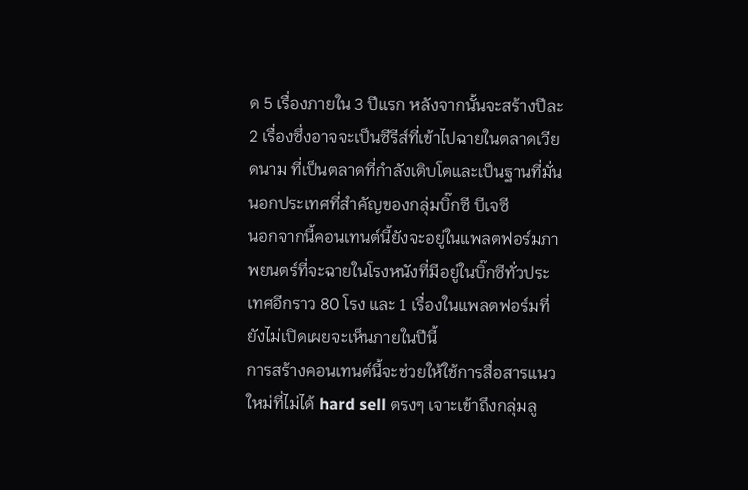ด 5 เรื่องภายใน 3 ปีแรก หลังจากนั้นจะสร้างปีละ 2 เรื่องซึ่งอาจจะเป็นซีรีส์ที่เข้าไปฉายในตลาดเวียดนาม ที่เป็นตลาดที่กำลังเติบโตและเป็นฐานที่มั่นนอกประเทศที่สำคัญของกลุ่มบิ๊กซี บีเจซี
นอกจากนี้คอนเทนต์นี้ยังจะอยู่ในแพลตฟอร์มภาพยนตร์ที่จะฉายในโรงหนังที่มีอยู่ในบิ๊กซีทั่วประเทศอีกราว 80 โรง และ 1 เรื่องในแพลตฟอร์มที่ยังไม่เปิดเผยจะเห็นภายในปีนี้
การสร้างคอนเทนต์นี้จะช่วยให้ใช้การสื่อสารแนวใหม่ที่ไม่ได้ hard sell ตรงๆ เจาะเข้าถึงกลุ่มลู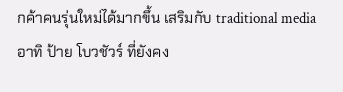กค้าคนรุ่นใหม่ได้มากขึ้น เสริมกับ traditional media อาทิ ป้าย โบวชัวร์ ที่ยังคง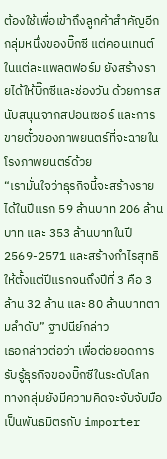ต้องใช้เพื่อเข้าถึงลูกค้าสำคัญอีกกลุ่มหนึ่งของบิ๊กซี แต่คอนเทนต์ในแต่ละแพลตฟอร์ม ยังสร้างรายได้ให้บิ๊กซีและช่องวัน ด้วยการสนับสนุนจากสปอนเซอร์ และการขายตั๋วของภาพยนตร์ที่จะฉายในโรงภาพยนตร์ด้วย
“เรามั่นใจว่าธุรกิจนี้จะสร้างรายได้ในปีแรก 59 ล้านบาท 206 ล้านบาท และ 353 ล้านบาทในปี 2569-2571 และสร้างกำไรสุทธิให้ตั้งแต่ปีแรกจนถึงปีที่ 3 คือ 3 ล้าน 32 ล้าน และ 80 ล้านบาทตามลำดับ” ฐาปนีย์กล่าว
เธอกล่าวต่อว่า เพื่อต่อยอดการรับรู้ธุรกิจของบิ๊กซีในระดับโลก ทางกลุ่มยังมีความคิดจะจับจับมือเป็นพันธมิตรกับ importer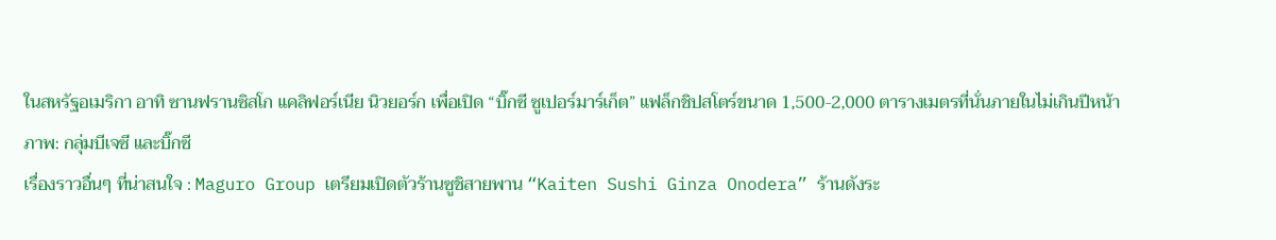ในสหรัฐอเมริกา อาทิ ซานฟรานซิสโก แคลิฟอร์เนีย นิวยอร์ก เพื่อเปิด “บิ๊กซี ซูเปอร์มาร์เก็ต” แฟล็กชิปสโตร์ขนาด 1,500-2,000 ตารางเมตรที่นั่นภายในไม่เกินปีหน้า
ภาพ: กลุ่มบีเจซี และบิ๊กซี
เรื่องราวอื่นๆ ที่น่าสนใจ : Maguro Group เตรียมเปิดตัวร้านซูชิสายพาน “Kaiten Sushi Ginza Onodera” ร้านดังระ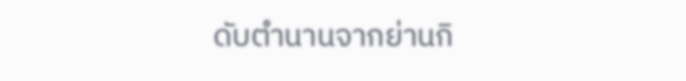ดับตำนานจากย่านกิ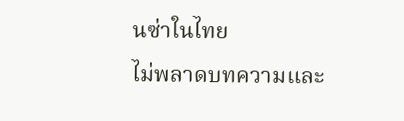นซ่าในไทย
ไม่พลาดบทความและ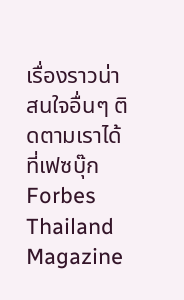เรื่องราวน่าสนใจอื่นๆ ติดตามเราได้ที่เฟซบุ๊ก Forbes Thailand Magazine